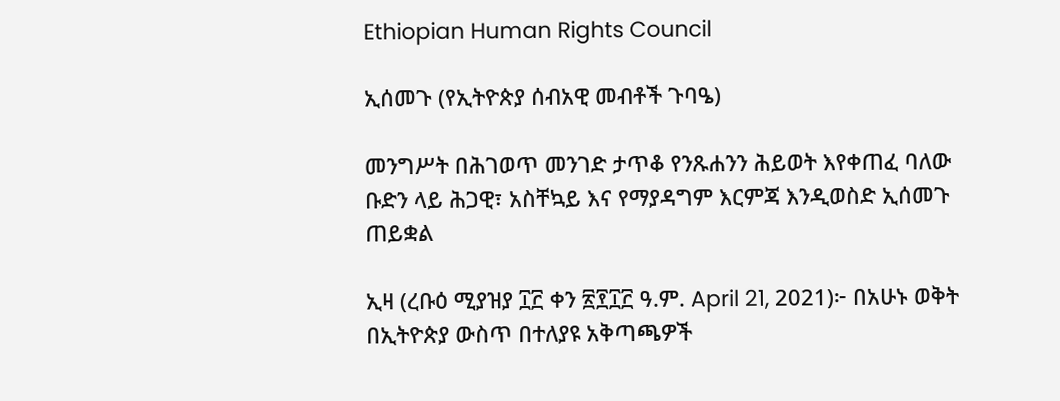Ethiopian Human Rights Council

ኢሰመጉ (የኢትዮጵያ ሰብአዊ መብቶች ጉባዔ)

መንግሥት በሕገወጥ መንገድ ታጥቆ የንጹሐንን ሕይወት እየቀጠፈ ባለው ቡድን ላይ ሕጋዊ፣ አስቸኳይ እና የማያዳግም እርምጃ እንዲወስድ ኢሰመጉ ጠይቋል

ኢዛ (ረቡዕ ሚያዝያ ፲፫ ቀን ፳፻፲፫ ዓ.ም. April 21, 2021)፦ በአሁኑ ወቅት በኢትዮጵያ ውስጥ በተለያዩ አቅጣጫዎች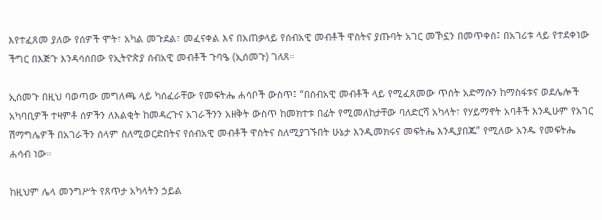እየተፈጸመ ያለው የሰዎች ሞት፣ አካል መጉደል፣ መፈናቀል እና በአጠቃላይ የሰብአዊ መብቶች ዋስትና ያጡባት አገር መኾኗን በመጥቀስ፤ በአገሪቱ ላይ የተደቀነው ችግር በእጅጉ እንዳሳሰበው የኢትዮጵያ ሰብአዊ መብቶች ጉባዔ (ኢሰመጉ) ገለጸ።

ኢሰመጉ በዚህ ባወጣው መግለጫ ላይ ካሰፈራቸው የመፍትሔ ሐሳቦች ውስጥ፤ “በሰብአዊ መብቶች ላይ የሚፈጸመው ጥሰት አድማሱን ከማስፋቱና ወደሌሎች አካባቢዎች ተዛምቶ ሰዎችን ለእልቂት ከመዳረጉና አገራችንን አዘቅት ውስጥ ከመክተቱ በፊት የሚመለከታቸው ባለድርሻ አካላት፣ የሃይማኖት አባቶች እንዲሁም የአገር ሽማግሌዎች በአገራችን ሰላም ስለሚወርድበትና የሰብአዊ መብቶች ዋስትና ስለሚያገኙበት ሁኔታ እንዲመክሩና መፍትሔ እንዲያበጁ” የሚለው አንዱ የመፍትሔ ሐሳብ ነው።

ከዚህም ሌላ መንግሥት የጸጥታ አካላትን ኃይል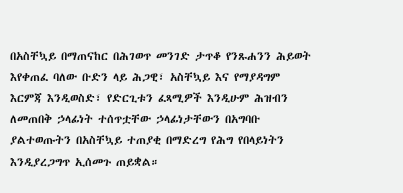በአስቸኳይ በማጠናከር በሕገወጥ መንገድ ታጥቆ የንጹሐንን ሕይወት እየቀጠፈ ባለው ቡድን ላይ ሕጋዊ፣ አስቸኳይ እና የማያዳግም እርምጃ እንዲወስድ፣ የድርጊቱን ፈጻሚዎች እንዲሁም ሕዝብን ለመጠበቅ ኃላፊነት ተሰጥቷቸው ኃላፊነታቸውን በአግባቡ ያልተወጡትን በአስቸኳይ ተጠያቂ በማድረግ የሕግ የበላይነትን እንዲያረጋግጥ ኢሰመጉ ጠይቋል።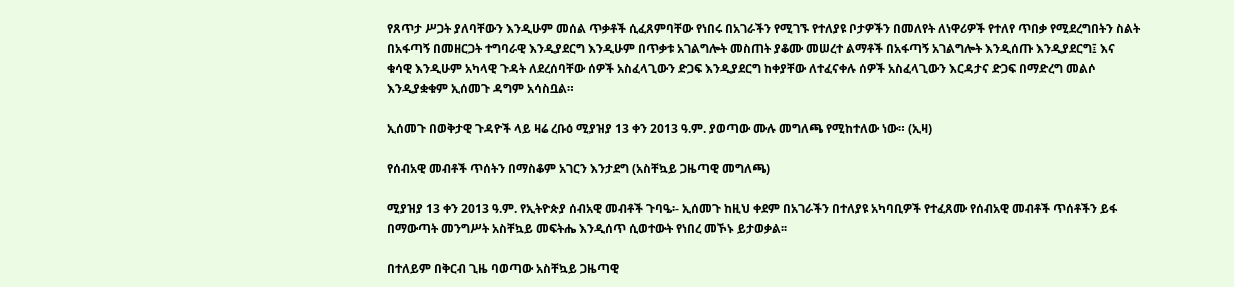የጸጥታ ሥጋት ያለባቸውን እንዲሁም መሰል ጥቃቶች ሲፈጸምባቸው የነበሩ በአገራችን የሚገኙ የተለያዩ ቦታዎችን በመለየት ለነዋሪዎች የተለየ ጥበቃ የሚደረግበትን ስልት በአፋጣኝ በመዘርጋት ተግባራዊ እንዲያደርግ እንዲሁም በጥቃቱ አገልግሎት መስጠት ያቆሙ መሠረተ ልማቶች በአፋጣኝ አገልግሎት እንዲሰጡ እንዲያደርግ፤ እና ቁሳዊ እንዲሁም አካላዊ ጉዳት ለደረሰባቸው ሰዎች አስፈላጊውን ድጋፍ እንዲያደርግ ከቀያቸው ለተፈናቀሉ ሰዎች አስፈላጊውን እርዳታና ድጋፍ በማድረግ መልሶ እንዲያቋቁም ኢሰመጉ ዳግም አሳስቧል።

ኢሰመጉ በወቅታዊ ጉዳዮች ላይ ዛሬ ረቡዕ ሚያዝያ 13 ቀን 2013 ዓ.ም. ያወጣው ሙሉ መግለጫ የሚከተለው ነው። (ኢዛ)

የሰብአዊ መብቶች ጥሰትን በማስቆም አገርን እንታደግ (አስቸኳይ ጋዜጣዊ መግለጫ)

ሚያዝያ 13 ቀን 2013 ዓ.ም. የኢትዮጵያ ሰብአዊ መብቶች ጉባዔ፡- ኢሰመጉ ከዚህ ቀደም በአገራችን በተለያዩ አካባቢዎች የተፈጸሙ የሰብአዊ መብቶች ጥሰቶችን ይፋ በማውጣት መንግሥት አስቸኳይ መፍትሔ እንዲሰጥ ሲወተውት የነበረ መኾኑ ይታወቃል፡፡

በተለይም በቅርብ ጊዜ ባወጣው አስቸኳይ ጋዜጣዊ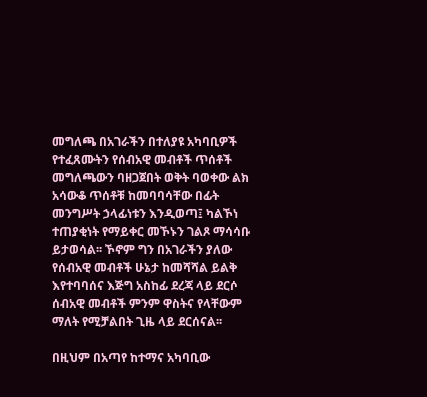መግለጫ በአገራችን በተለያዩ አካባቢዎች የተፈጸሙትን የሰብአዊ መብቶች ጥሰቶች መግለጫውን ባዘጋጀበት ወቅት ባወቀው ልክ አሳውቆ ጥሰቶቹ ከመባባሳቸው በፊት መንግሥት ኃላፊነቱን እንዲወጣ፤ ካልኾነ ተጠያቂነት የማይቀር መኾኑን ገልጾ ማሳሳቡ ይታወሳል፡፡ ኾኖም ግን በአገራችን ያለው የሰብአዊ መብቶች ሁኔታ ከመሻሻል ይልቅ እየተባባሰና እጅግ አስከፊ ደረጃ ላይ ደርሶ ሰብአዊ መብቶች ምንም ዋስትና የላቸውም ማለት የሚቻልበት ጊዜ ላይ ደርሰናል፡፡

በዚህም በአጣየ ከተማና አካባቢው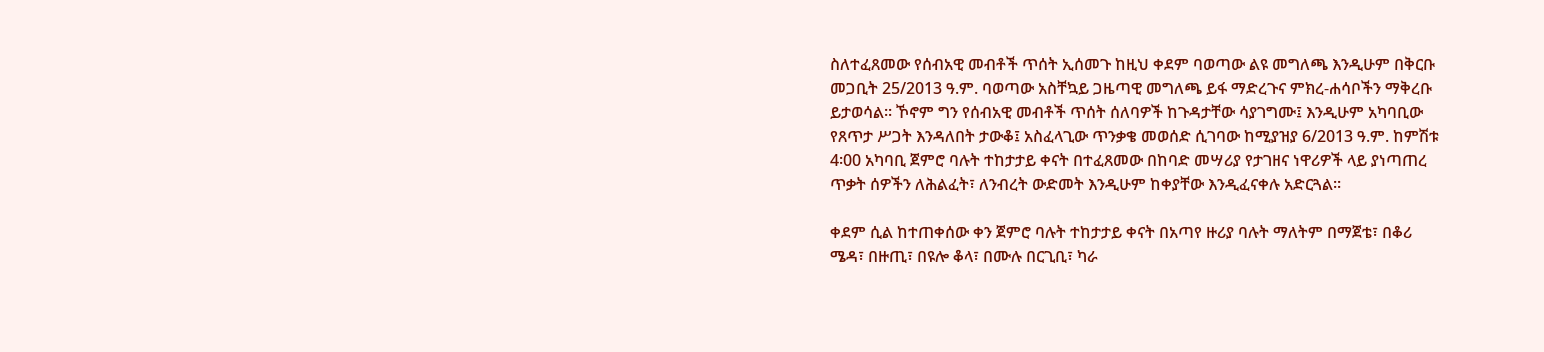ስለተፈጸመው የሰብአዊ መብቶች ጥሰት ኢሰመጉ ከዚህ ቀደም ባወጣው ልዩ መግለጫ እንዲሁም በቅርቡ መጋቢት 25/2013 ዓ.ም. ባወጣው አስቸኳይ ጋዜጣዊ መግለጫ ይፋ ማድረጉና ምክረ-ሐሳቦችን ማቅረቡ ይታወሳል፡፡ ኾኖም ግን የሰብአዊ መብቶች ጥሰት ሰለባዎች ከጉዳታቸው ሳያገግሙ፤ እንዲሁም አካባቢው የጸጥታ ሥጋት እንዳለበት ታውቆ፤ አስፈላጊው ጥንቃቄ መወሰድ ሲገባው ከሚያዝያ 6/2013 ዓ.ም. ከምሽቱ 4፡00 አካባቢ ጀምሮ ባሉት ተከታታይ ቀናት በተፈጸመው በከባድ መሣሪያ የታገዘና ነዋሪዎች ላይ ያነጣጠረ ጥቃት ሰዎችን ለሕልፈት፣ ለንብረት ውድመት እንዲሁም ከቀያቸው እንዲፈናቀሉ አድርጓል፡፡

ቀደም ሲል ከተጠቀሰው ቀን ጀምሮ ባሉት ተከታታይ ቀናት በአጣየ ዙሪያ ባሉት ማለትም በማጀቴ፣ በቆሪ ሜዳ፣ በዙጢ፣ በዩሎ ቆላ፣ በሙሉ በርጊቢ፣ ካራ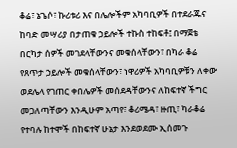ቆሬ፣ ኔጌሶ፣ ኩሪቱሪ እና በሌሎችም አካባቢዎች በተደራጁና ከባድ መሣሪያ በታጠቁ ኃይሎች ተኩስ ተከፍቶ፤ በማጀቴ በርካታ ሰዎች መገደላቸውንና መቁሰላቸውን፣ በካራ ቆሬ የጸጥታ ኃይሎች መቁሰላቸውን፣ ነዋሪዎች አካባቢዎቹን ለቀው ወደሌላ የገጠር ቀበሌዎች መሰደዳቸውንና ለከፍተኛ ችግር መጋለጣቸውን እንዲሁም አጣየ፣ ቆሪሜዳ፣ ዙጢ፣ ካራቆሬ የተባሉ ከተሞች በከፍተኛ ሁኔታ እንደወደሙ ኢሰመጉ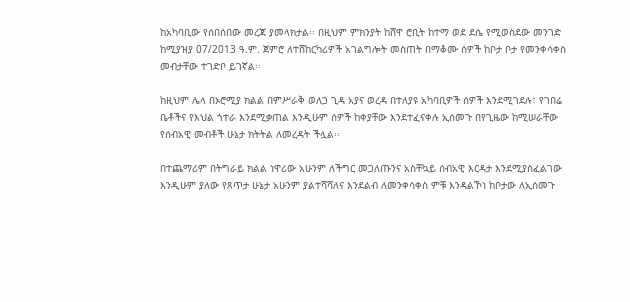ከአካባቢው የሰበሰበው መረጃ ያመላክታል፡፡ በዚህም ምክንያት ከሸዋ ሮቢት ከተማ ወደ ደሴ የሚወስደው መንገድ ከሚያዝያ 07/2013 ዓ.ም. ጀምሮ ለተሸከርካሪዎች አገልግሎት መስጠት በማቆሙ ሰዎች ከቦታ ቦታ የመንቀሳቀስ መብታቸው ተገድቦ ይገኛል፡፡

ከዚህም ሌላ በኦሮሚያ ክልል በምሥራቅ ወለጋ ጊዳ አያና ወረዳ በተለያዩ አካባቢዎች ሰዎች እንደሚገደሉ፣ የገበሬ ቤቶችና የእህል ጎተራ እንደሚቃጠል እንዲሁም ሰዎች ከቀያቸው እንደተፈናቀሉ ኢሰመጉ በየጊዜው ከሚሠራቸው የሰብአዊ መብቶች ሁኔታ ክትትል ለመረዳት ችሏል፡፡

በተጨማሪም በትግራይ ክልል ነዋሪው አሁንም ለችግር መጋለጡንና አስቸኳይ ሰብአዊ እርዳታ እንደሚያስፈልገው እንዲሁም ያለው የጸጥታ ሁኔታ አሁንም ያልተሻሻለና እንደልብ ለመንቀሳቀስ ምቹ እንዳልኾነ ከቦታው ለኢሰመጉ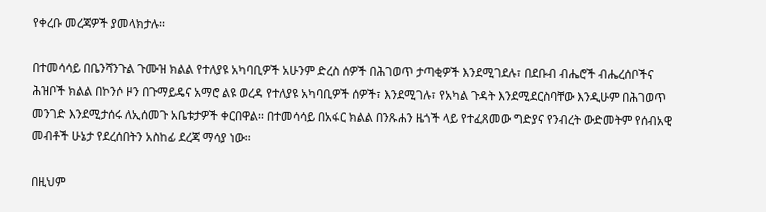የቀረቡ መረጃዎች ያመላክታሉ፡፡

በተመሳሳይ በቤንሻንጉል ጉሙዝ ክልል የተለያዩ አካባቢዎች አሁንም ድረስ ሰዎች በሕገወጥ ታጣቂዎች እንደሚገደሉ፣ በደቡብ ብሔሮች ብሔረሰቦችና ሕዝቦች ክልል በኮንሶ ዞን በጉማይዴና አማሮ ልዩ ወረዳ የተለያዩ አካባቢዎች ሰዎች፣ እንደሚገሉ፣ የአካል ጉዳት እንደሚደርስባቸው እንዲሁም በሕገወጥ መንገድ እንደሚታሰሩ ለኢሰመጉ አቤቱታዎች ቀርበዋል፡፡ በተመሳሳይ በአፋር ክልል በንጹሐን ዜጎች ላይ የተፈጸመው ግድያና የንብረት ውድመትም የሰብአዊ መብቶች ሁኔታ የደረሰበትን አስከፊ ደረጃ ማሳያ ነው፡፡

በዚህም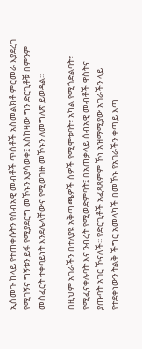ኢሰመጉ ከላይ የተጠቀሱትን የሰብአዊ መብቶች ጥሰቶች አስመልክቶ ምርመራ እያደረገ የሚገኝና ግኝቱን ይፋ የሚያደርግ መኾኑን እያሳወቀ፤ እስከዛው ግን ድርጊቶቹ በምንም መስፈርት ተቀባይነት እንደሌላቸውና የሚወገዙ መኾኑን ለመግለጽ ይወዳል፡፡

በዚህም አገራችን በተለያዩ አቅጣጫዎች ሰዎች የሚሞቱባት፣ አካል የሚጎድልባት፣ የሚፈናቀሉባት እና ንብረት የሚወድምባት፤ በአጠቃላይ ሰብአዊ መብቶች ዋስትና ያጡባት አገር ኾናለች፡፡ የድርጊቶች አፈጻጸምም ኾነ አዝማሚያው አገራችን ላይ የተደቀነውን ትልቅ ችግር አመላካች በመኾኑ የአገራችን ቀጣይ እጣ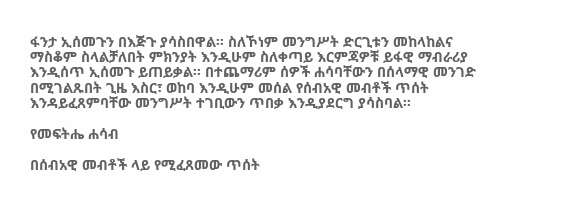ፋንታ ኢሰመጉን በእጅጉ ያሳስበዋል፡፡ ስለኾነም መንግሥት ድርጊቱን መከላከልና ማስቆም ስላልቻለበት ምክንያት እንዲሁም ስለቀጣይ እርምጃዎቹ ይፋዊ ማብራሪያ እንዲሰጥ ኢሰመጉ ይጠይቃል፡፡ በተጨማሪም ሰዎች ሐሳባቸውን በሰላማዊ መንገድ በሚገልጹበት ጊዜ እስር፣ ወከባ እንዲሁም መሰል የሰብአዊ መብቶች ጥሰት እንዳይፈጸምባቸው መንግሥት ተገቢውን ጥበቃ እንዲያደርግ ያሳስባል፡፡

የመፍትሔ ሐሳብ

በሰብአዊ መብቶች ላይ የሚፈጸመው ጥሰት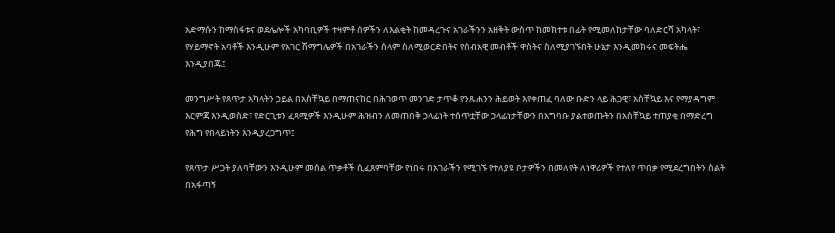አድማሱን ከማስፋቱና ወደሌሎች አካባቢዎች ተዛምቶ ሰዎችን ለእልቂት ከመዳረጉና አገራችንን አዘቅት ውስጥ ከመክተቱ በፊት የሚመለከታቸው ባለድርሻ አካላት፣ የሃይማኖት አባቶች እንዲሁም የአገር ሽማግሌዎች በአገራችን ሰላም ስለሚወርድበትና የሰብአዊ መብቶች ዋስትና ስለሚያገኙበት ሁኔታ እንዲመክሩና መፍትሔ እንዲያበጁ፤

መንግሥት የጸጥታ አካላትን ኃይል በአስቸኳይ በማጠናከር በሕገወጥ መንገድ ታጥቆ የንጹሐንን ሕይወት እየቀጠፈ ባለው ቡድን ላይ ሕጋዊ፣ አስቸኳይ እና የማያዳግም እርምጃ እንዲወስድ፣ የድርጊቱን ፈጻሚዎች እንዲሁም ሕዝብን ለመጠበቅ ኃላፊነት ተሰጥቷቸው ኃላፊነታቸውን በአግባቡ ያልተወጡትን በአስቸኳይ ተጠያቂ በማድረግ የሕግ የበላይነትን እንዲያረጋግጥ፤

የጸጥታ ሥጋት ያለባቸውን እንዲሁም መሰል ጥቃቶች ሲፈጸምባቸው የነበሩ በአገራችን የሚገኙ የተለያዩ ቦታዎችን በመለየት ለነዋሪዎች የተለየ ጥበቃ የሚደረግበትን ስልት በአፋጣኝ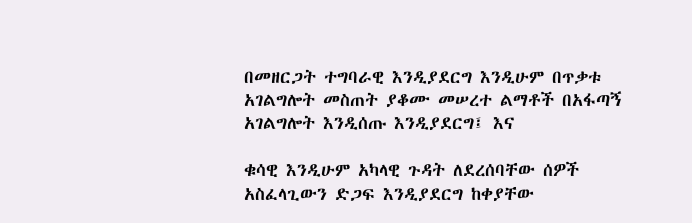በመዘርጋት ተግባራዊ እንዲያደርግ እንዲሁም በጥቃቱ አገልግሎት መስጠት ያቆሙ መሠረተ ልማቶች በአፋጣኝ አገልግሎት እንዲሰጡ እንዲያደርግ፤ እና

ቁሳዊ እንዲሁም አካላዊ ጉዳት ለደረሰባቸው ሰዎች አስፈላጊውን ድጋፍ እንዲያደርግ ከቀያቸው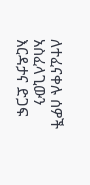ለተፈናቀሉ ሰዎች አስፈላጊውን እርዳታና ድጋፍ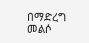በማድረግ መልሶ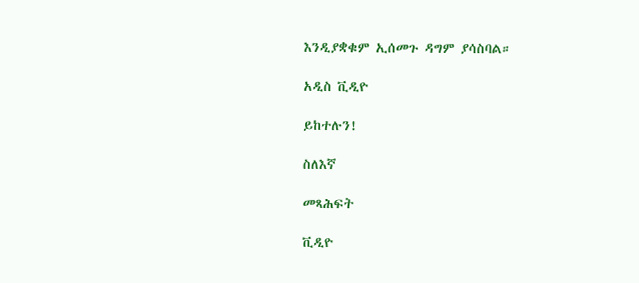እንዲያቋቁም ኢሰመጉ ዳግም ያሳስባል።

አዲስ ቪዲዮ

ይከተሉን!

ስለእኛ

መጻሕፍት

ቪዲዮ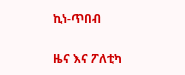ኪነ-ጥበብ

ዜና እና ፖለቲካ